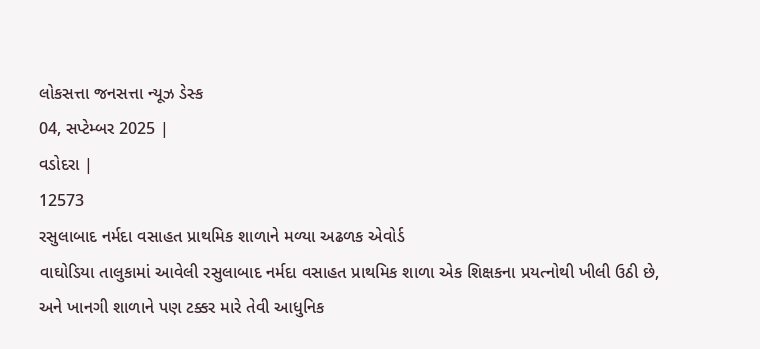લોકસત્તા જનસત્તા ન્યૂઝ ડેસ્ક
04, સપ્ટેમ્બર 2025 |
વડોદરા |
12573
રસુલાબાદ નર્મદા વસાહત પ્રાથમિક શાળાને મળ્યા અઢળક એવોર્ડ
વાઘોડિયા તાલુકામાં આવેલી રસુલાબાદ નર્મદા વસાહત પ્રાથમિક શાળા એક શિક્ષકના પ્રયત્નોથી ખીલી ઉઠી છે, અને ખાનગી શાળાને પણ ટક્કર મારે તેવી આધુનિક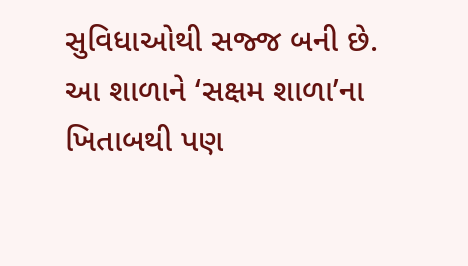સુવિધાઓથી સજ્જ બની છે. આ શાળાને ‘સક્ષમ શાળા’ના ખિતાબથી પણ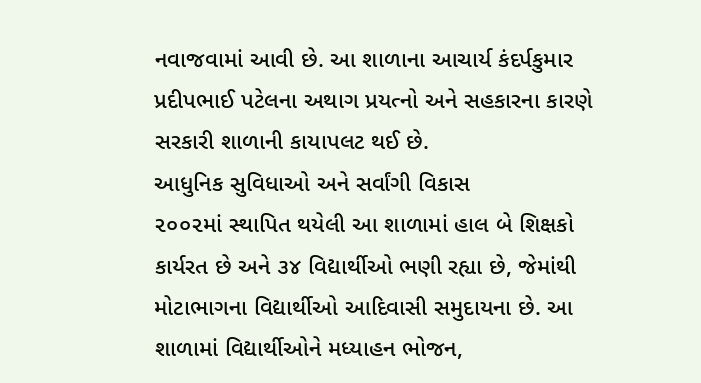નવાજવામાં આવી છે. આ શાળાના આચાર્ય કંદર્પકુમાર પ્રદીપભાઈ પટેલના અથાગ પ્રયત્નો અને સહકારના કારણે સરકારી શાળાની કાયાપલટ થઈ છે.
આધુનિક સુવિધાઓ અને સર્વાંગી વિકાસ
૨૦૦૨માં સ્થાપિત થયેલી આ શાળામાં હાલ બે શિક્ષકો કાર્યરત છે અને ૩૪ વિદ્યાર્થીઓ ભણી રહ્યા છે, જેમાંથી મોટાભાગના વિદ્યાર્થીઓ આદિવાસી સમુદાયના છે. આ શાળામાં વિદ્યાર્થીઓને મધ્યાહન ભોજન,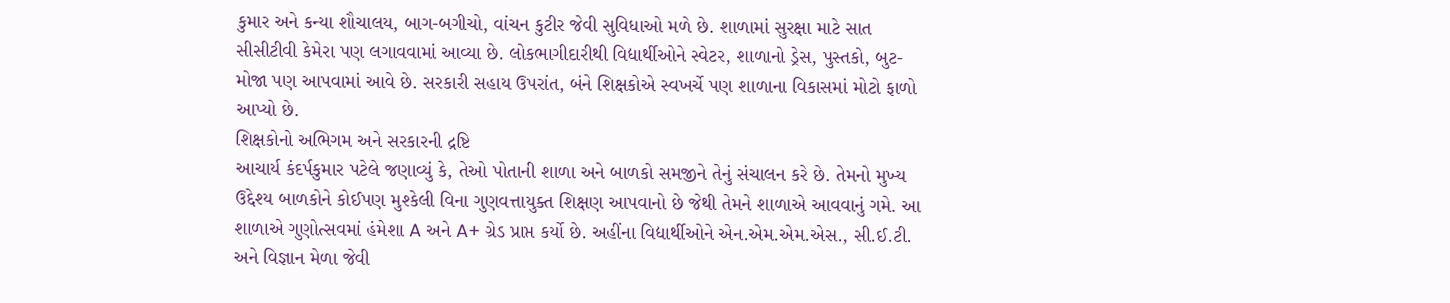કુમાર અને કન્યા શૌચાલય, બાગ-બગીચો, વાંચન કુટીર જેવી સુવિધાઓ મળે છે. શાળામાં સુરક્ષા માટે સાત સીસીટીવી કેમેરા પણ લગાવવામાં આવ્યા છે. લોકભાગીદારીથી વિદ્યાર્થીઓને સ્વેટર, શાળાનો ડ્રેસ, પુસ્તકો, બુટ-મોજા પણ આપવામાં આવે છે. સરકારી સહાય ઉપરાંત, બંને શિક્ષકોએ સ્વખર્ચે પણ શાળાના વિકાસમાં મોટો ફાળો આપ્યો છે.
શિક્ષકોનો અભિગમ અને સરકારની દ્રષ્ટિ
આચાર્ય કંદર્પકુમાર પટેલે જણાવ્યું કે, તેઓ પોતાની શાળા અને બાળકો સમજીને તેનું સંચાલન કરે છે. તેમનો મુખ્ય ઉદ્દેશ્ય બાળકોને કોઈપણ મુશ્કેલી વિના ગુણવત્તાયુક્ત શિક્ષણ આપવાનો છે જેથી તેમને શાળાએ આવવાનું ગમે. આ શાળાએ ગુણોત્સવમાં હંમેશા A અને A+ ગ્રેડ પ્રાપ્ત કર્યો છે. અહીંના વિદ્યાર્થીઓને એન.એમ.એમ.એસ., સી.ઈ.ટી. અને વિજ્ઞાન મેળા જેવી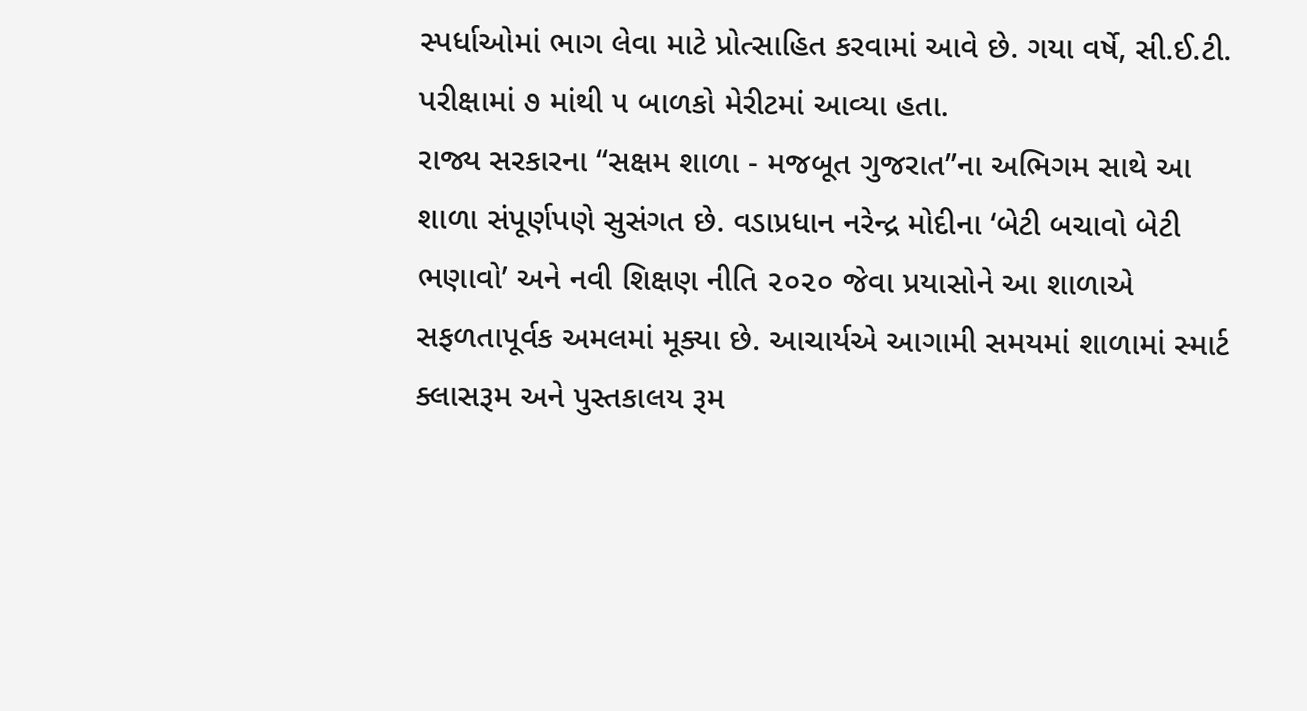સ્પર્ધાઓમાં ભાગ લેવા માટે પ્રોત્સાહિત કરવામાં આવે છે. ગયા વર્ષે, સી.ઈ.ટી. પરીક્ષામાં ૭ માંથી ૫ બાળકો મેરીટમાં આવ્યા હતા.
રાજ્ય સરકારના “સક્ષમ શાળા - મજબૂત ગુજરાત”ના અભિગમ સાથે આ શાળા સંપૂર્ણપણે સુસંગત છે. વડાપ્રધાન નરેન્દ્ર મોદીના ‘બેટી બચાવો બેટી ભણાવો’ અને નવી શિક્ષણ નીતિ ૨૦૨૦ જેવા પ્રયાસોને આ શાળાએ સફળતાપૂર્વક અમલમાં મૂક્યા છે. આચાર્યએ આગામી સમયમાં શાળામાં સ્માર્ટ ક્લાસરૂમ અને પુસ્તકાલય રૂમ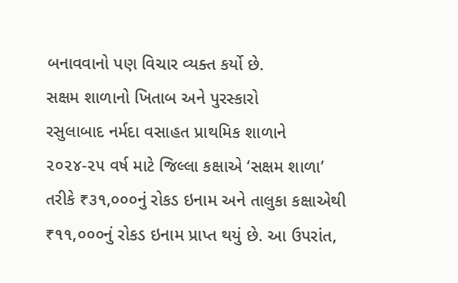બનાવવાનો પણ વિચાર વ્યક્ત કર્યો છે.
સક્ષમ શાળાનો ખિતાબ અને પુરસ્કારો
રસુલાબાદ નર્મદા વસાહત પ્રાથમિક શાળાને ૨૦૨૪-૨૫ વર્ષ માટે જિલ્લા કક્ષાએ ‘સક્ષમ શાળા’ તરીકે ₹૩૧,૦૦૦નું રોકડ ઇનામ અને તાલુકા કક્ષાએથી ₹૧૧,૦૦૦નું રોકડ ઇનામ પ્રાપ્ત થયું છે. આ ઉપરાંત,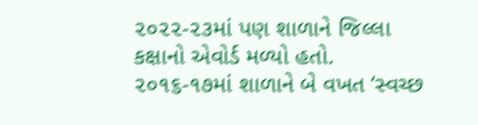૨૦૨૨-૨૩માં પણ શાળાને જિલ્લા કક્ષાનો એવોર્ડ મળ્યો હતો. ૨૦૧૬-૧૭માં શાળાને બે વખત ‘સ્વચ્છ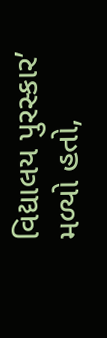વિદ્યાલય પુરસ્કાર’ મળ્યો હતો,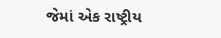જેમાં એક રાષ્ટ્રીય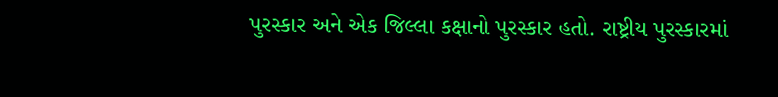પુરસ્કાર અને એક જિલ્લા કક્ષાનો પુરસ્કાર હતો. રાષ્ટ્રીય પુરસ્કારમાં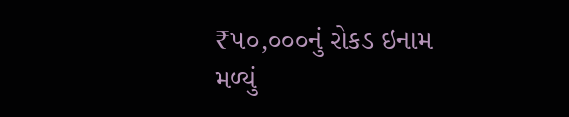₹૫૦,૦૦૦નું રોકડ ઇનામ મળ્યું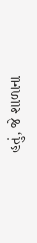હતું, જે શાળાના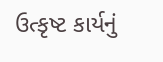ઉત્કૃષ્ટ કાર્યનું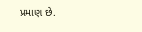પ્રમાણ છે.